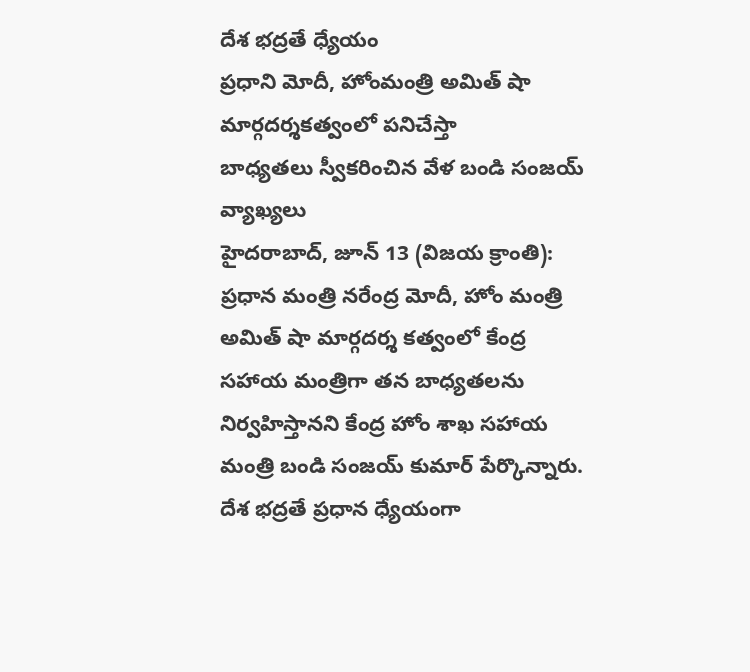దేశ భద్రతే ధ్యేయం
ప్రధాని మోదీ, హోంమంత్రి అమిత్ షా మార్గదర్శకత్వంలో పనిచేస్తా
బాధ్యతలు స్వీకరించిన వేళ బండి సంజయ్ వ్యాఖ్యలు
హైదరాబాద్, జూన్ 13 (విజయ క్రాంతి): ప్రధాన మంత్రి నరేంద్ర మోదీ, హోం మంత్రి అమిత్ షా మార్గదర్శ కత్వంలో కేంద్ర సహాయ మంత్రిగా తన బాధ్యతలను నిర్వహిస్తానని కేంద్ర హోం శాఖ సహాయ మంత్రి బండి సంజయ్ కుమార్ పేర్కొన్నారు. దేశ భద్రతే ప్రధాన ధ్యేయంగా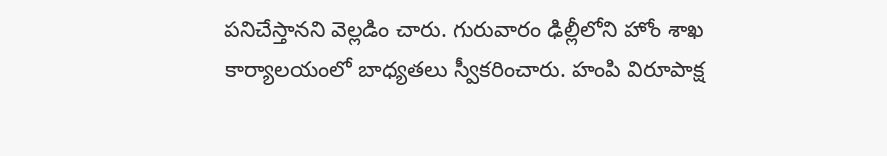పనిచేస్తానని వెల్లడిం చారు. గురువారం ఢిల్లీలోని హోం శాఖ కార్యాలయంలో బాధ్యతలు స్వీకరించారు. హంపి విరూపాక్ష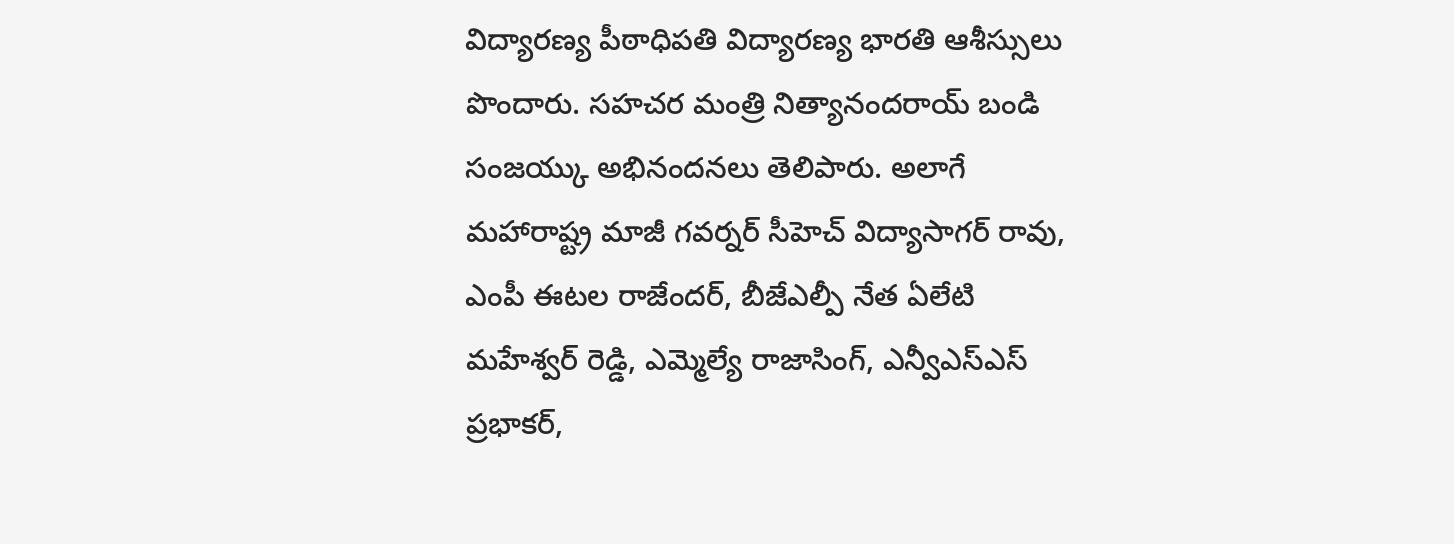విద్యారణ్య పీఠాధిపతి విద్యారణ్య భారతి ఆశీస్సులు పొందారు. సహచర మంత్రి నిత్యానందరాయ్ బండి సంజయ్కు అభినందనలు తెలిపారు. అలాగే మహారాష్ట్ర మాజీ గవర్నర్ సీహెచ్ విద్యాసాగర్ రావు, ఎంపీ ఈటల రాజేందర్, బీజేఎల్పీ నేత ఏలేటి మహేశ్వర్ రెడ్డి, ఎమ్మెల్యే రాజాసింగ్, ఎన్వీఎస్ఎస్ ప్రభాకర్,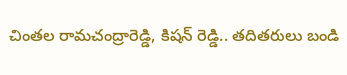చింతల రామచంద్రారెడ్డి, కిషన్ రెడ్డి.. తదితరులు బండి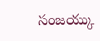సంజయ్కు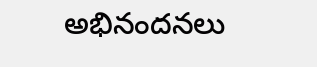అభినందనలు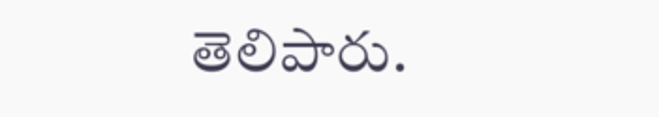తెలిపారు.